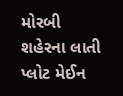મોરબી શહેરના લાતી પ્લોટ મેઈન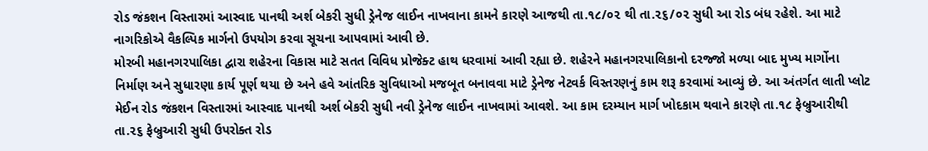રોડ જંકશન વિસ્તારમાં આસ્વાદ પાનથી અર્શ બેકરી સુધી ડ્રેનેજ લાઈન નાખવાના કામને કારણે આજથી તા.૧૮/૦૨ થી તા.૨૬/૦૨ સુધી આ રોડ બંધ રહેશે. આ માટે નાગરિકોએ વૈકલ્પિક માર્ગનો ઉપયોગ કરવા સૂચના આપવામાં આવી છે.
મોરબી મહાનગરપાલિકા દ્વારા શહેરના વિકાસ માટે સતત વિવિધ પ્રોજેક્ટ હાથ ધરવામાં આવી રહ્યા છે. શહેરને મહાનગરપાલિકાનો દરજ્જો મળ્યા બાદ મુખ્ય માર્ગોના નિર્માણ અને સુધારણા કાર્ય પૂર્ણ થયા છે અને હવે આંતરિક સુવિધાઓ મજબૂત બનાવવા માટે ડ્રેનેજ નેટવર્ક વિસ્તરણનું કામ શરૂ કરવામાં આવ્યું છે. આ અંતર્ગત લાતી પ્લોટ મેઈન રોડ જંકશન વિસ્તારમાં આસ્વાદ પાનથી અર્શ બેકરી સુધી નવી ડ્રેનેજ લાઈન નાખવામાં આવશે. આ કામ દરમ્યાન માર્ગ ખોદકામ થવાને કારણે તા.૧૮ ફેબ્રુઆરીથી તા.૨૬ ફેબ્રુઆરી સુધી ઉપરોક્ત રોડ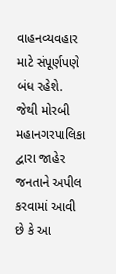વાહનવ્યવહાર માટે સંપૂર્ણપણે બંધ રહેશે. જેથી મોરબી મહાનગરપાલિકા દ્વારા જાહેર જનતાને અપીલ કરવામાં આવી છે કે આ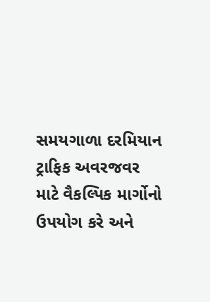સમયગાળા દરમિયાન ટ્રાફિક અવરજવર માટે વૈકલ્પિક માર્ગોનો ઉપયોગ કરે અને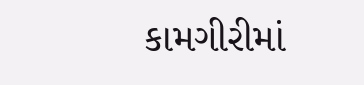કામગીરીમાં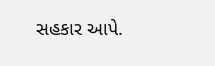સહકાર આપે.